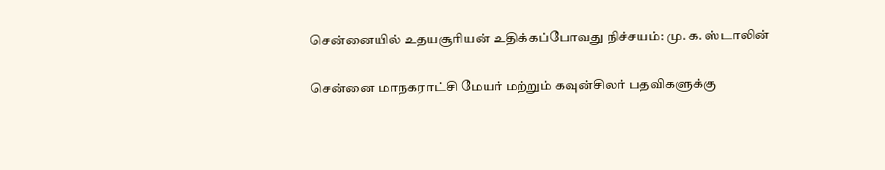சென்னையில் உதயசூரியன் உதிக்கப்போவது நிச்சயம்: மு. க. ஸ்டாலின்

சென்னை மாநகராட்சி மேயர் மற்றும் கவுன்சிலர் பதவிகளுக்கு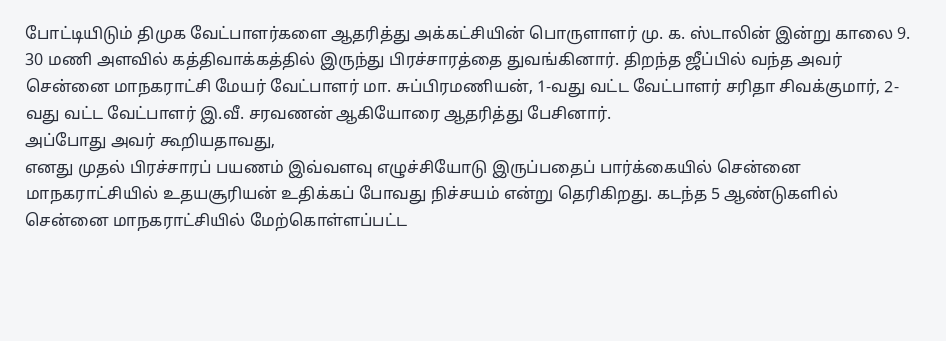போட்டியிடும் திமுக வேட்பாளர்களை ஆதரித்து அக்கட்சியின் பொருளாளர் மு. க. ஸ்டாலின் இன்று காலை 9. 30 மணி அளவில் கத்திவாக்கத்தில் இருந்து பிரச்சாரத்தை துவங்கினார். திறந்த ஜீப்பில் வந்த அவர் சென்னை மாநகராட்சி மேயர் வேட்பாளர் மா. சுப்பிரமணியன், 1-வது வட்ட வேட்பாளர் சரிதா சிவக்குமார், 2-வது வட்ட வேட்பாளர் இ.வீ. சரவணன் ஆகியோரை ஆதரித்து பேசினார்.
அப்போது அவர் கூறியதாவது,
எனது முதல் பிரச்சாரப் பயணம் இவ்வளவு எழுச்சியோடு இருப்பதைப் பார்க்கையில் சென்னை மாநகராட்சியில் உதயசூரியன் உதிக்கப் போவது நிச்சயம் என்று தெரிகிறது. கடந்த 5 ஆண்டுகளில் சென்னை மாநகராட்சியில் மேற்கொள்ளப்பட்ட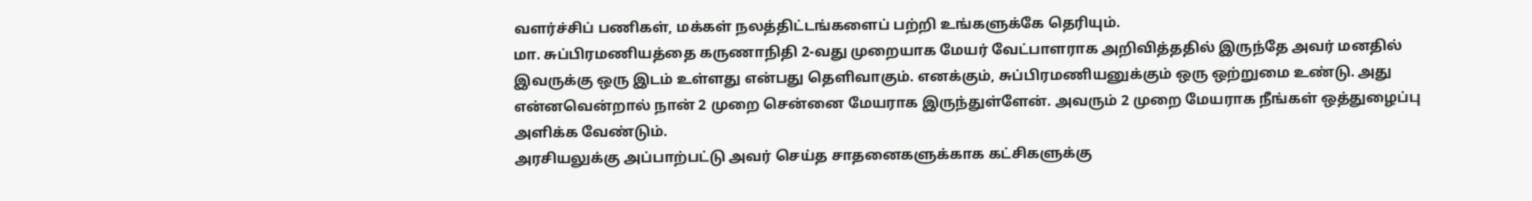வளர்ச்சிப் பணிகள், மக்கள் நலத்திட்டங்களைப் பற்றி உங்களுக்கே தெரியும்.
மா. சுப்பிரமணியத்தை கருணாநிதி 2-வது முறையாக மேயர் வேட்பாளராக அறிவித்ததில் இருந்தே அவர் மனதில் இவருக்கு ஒரு இடம் உள்ளது என்பது தெளிவாகும். எனக்கும், சுப்பிரமணியனுக்கும் ஒரு ஒற்றுமை உண்டு. அது என்னவென்றால் நான் 2 முறை சென்னை மேயராக இருந்துள்ளேன். அவரும் 2 முறை மேயராக நீங்கள் ஒத்துழைப்பு அளிக்க வேண்டும்.
அரசியலுக்கு அப்பாற்பட்டு அவர் செய்த சாதனைகளுக்காக கட்சிகளுக்கு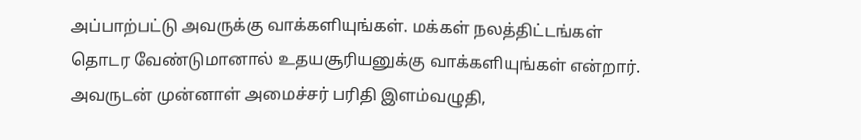அப்பாற்பட்டு அவருக்கு வாக்களியுங்கள். மக்கள் நலத்திட்டங்கள் தொடர வேண்டுமானால் உதயசூரியனுக்கு வாக்களியுங்கள் என்றார்.
அவருடன் முன்னாள் அமைச்சர் பரிதி இளம்வழுதி,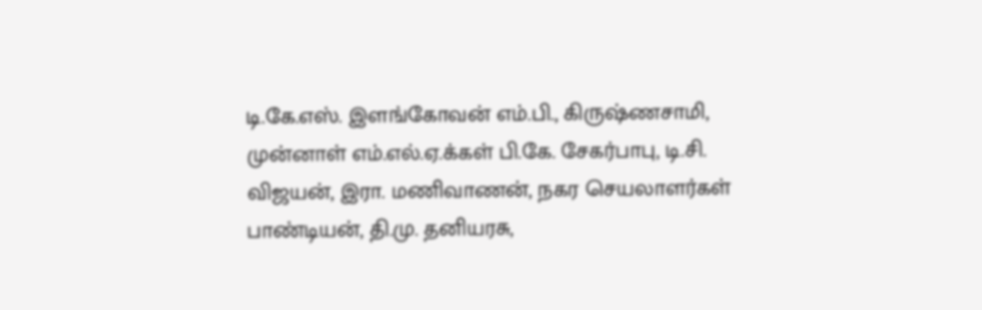டி.கே.எஸ். இளங்கோவன் எம்.பி., கிருஷ்ணசாமி, முன்னாள் எம்.எல்.ஏ.க்கள் பி.கே. சேகர்பாபு, டி.சி. விஜயன், இரா. மணிவாணன், நகர செயலாளர்கள் பாண்டியன், தி.மு. தனியரசு,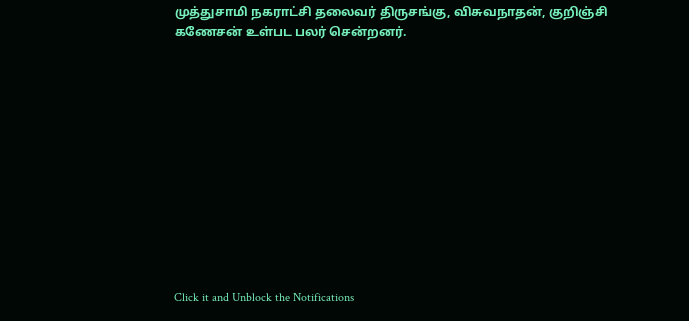முத்துசாமி நகராட்சி தலைவர் திருசங்கு, விசுவநாதன், குறிஞ்சி கணேசன் உள்பட பலர் சென்றனர்.












Click it and Unblock the Notifications